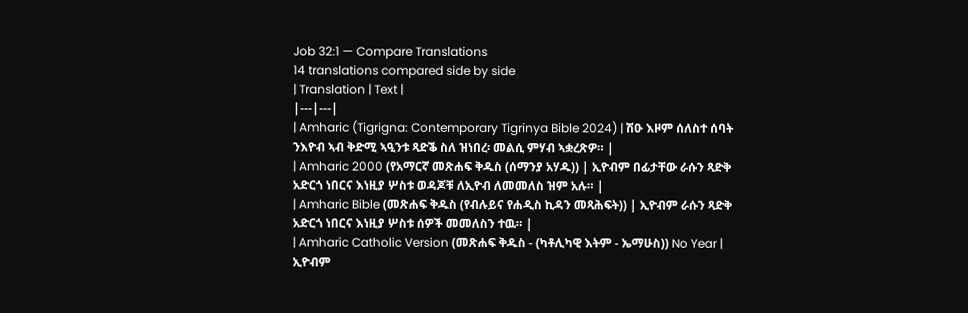Job 32:1 — Compare Translations
14 translations compared side by side
| Translation | Text |
|---|---|
| Amharic (Tigrigna: Contemporary Tigrinya Bible 2024) | ሽዑ እዞም ሰለስተ ሰባት ንእዮብ ኣብ ቅድሚ ኣዒንቱ ጻድቕ ስለ ዝነበረ፡ መልሲ ምሃብ ኣቋረጽዎ። |
| Amharic 2000 (የአማርኛ መጽሐፍ ቅዱስ (ሰማንያ አሃዱ)) | ኢዮብም በፊታቸው ራሱን ጻድቅ አድርጎ ነበርና እነዚያ ሦስቱ ወዳጆቹ ለኢዮብ ለመመለስ ዝም አሉ። |
| Amharic Bible (መጽሐፍ ቅዱስ (የብሉይና የሐዲስ ኪዳን መጻሕፍት)) | ኢዮብም ራሱን ጻድቅ አድርጎ ነበርና እነዚያ ሦስቱ ሰዎች መመለስን ተዉ። |
| Amharic Catholic Version (መጽሐፍ ቅዱስ - (ካቶሊካዊ እትም - ኤማሁስ)) No Year | ኢዮብም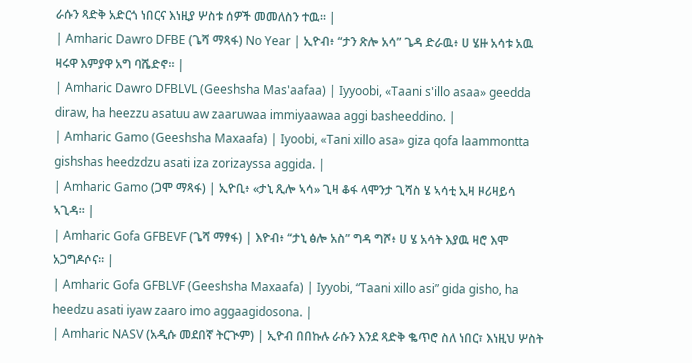ራሱን ጻድቅ አድርጎ ነበርና እነዚያ ሦስቱ ሰዎች መመለስን ተዉ። |
| Amharic Dawro DFBE (ጌሻ ማጻፋ) No Year | ኢዮብ፥ “ታን ጽሎ አሳ” ጌዳ ድራዉ፥ ሀ ሄዙ አሳቱ አዉ ዛሩዋ እምያዋ አግ ባሼድኖ። |
| Amharic Dawro DFBLVL (Geeshsha Mas'aafaa) | Iyyoobi, «Taani s'illo asaa» geedda diraw, ha heezzu asatuu aw zaaruwaa immiyaawaa aggi basheeddino. |
| Amharic Gamo (Geeshsha Maxaafa) | Iyoobi, «Tani xillo asa» giza qofa laammontta gishshas heedzdzu asati iza zorizayssa aggida. |
| Amharic Gamo (ጋሞ ማጻፋ) | ኢዮቢ፥ «ታኒ ጺሎ ኣሳ» ጊዛ ቆፋ ላሞንታ ጊሻስ ሄ ኣሳቲ ኢዛ ዞሪዛይሳ ኣጊዳ። |
| Amharic Gofa GFBEVF (ጌሻ ማፃፋ) | እዮብ፥ “ታኒ ፅሎ አስ” ግዳ ግሾ፥ ሀ ሄ አሳት እያዉ ዛሮ እሞ አጋግዶሶና። |
| Amharic Gofa GFBLVF (Geeshsha Maxaafa) | Iyyobi, “Taani xillo asi” gida gisho, ha heedzu asati iyaw zaaro imo aggaagidosona. |
| Amharic NASV (አዲሱ መደበኛ ትርጒም) | ኢዮብ በበኩሉ ራሱን እንደ ጻድቅ ቈጥሮ ስለ ነበር፣ እነዚህ ሦስት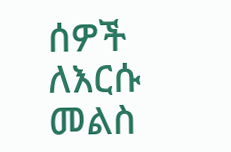ሰዎች ለእርሱ መልስ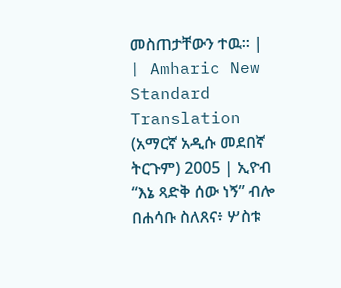መስጠታቸውን ተዉ። |
| Amharic New Standard Translation (አማርኛ አዲሱ መደበኛ ትርጉም) 2005 | ኢዮብ “እኔ ጻድቅ ሰው ነኝ” ብሎ በሐሳቡ ስለጸና፥ ሦስቱ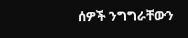ሰዎች ንግግራቸውን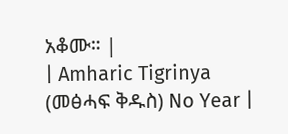አቆሙ። |
| Amharic Tigrinya (መፅሓፍ ቅዱስ) No Year |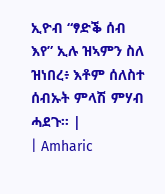ኢዮብ “ፃድቕ ሰብ እየ” ኢሉ ዝኣምን ስለ ዝነበረ፥ እቶም ሰለስተ ሰብኡት ምላሽ ምሃብ ሓደጉ። |
| Amharic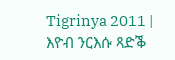Tigrinya 2011 | እዮብ ንርእሱ ጻድቕ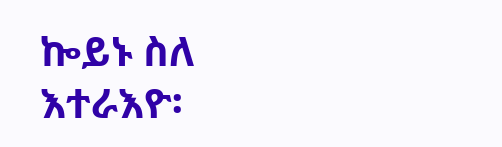ኰይኑ ስለ እተራእዮ፡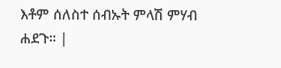እቶም ሰለስተ ሰብኡት ምላሽ ምሃብ ሐደጉ። |